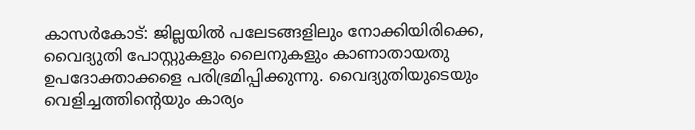കാസർകോട്: ജില്ലയിൽ പലേടങ്ങളിലും നോക്കിയിരിക്കെ, വൈദ്യുതി പോസ്റ്റുകളും ലൈനുകളും കാണാതായതു ഉപദോക്താക്കളെ പരിഭ്രമിപ്പിക്കുന്നു. വൈദ്യുതിയുടെയും വെളിച്ചത്തിന്റെയും കാര്യം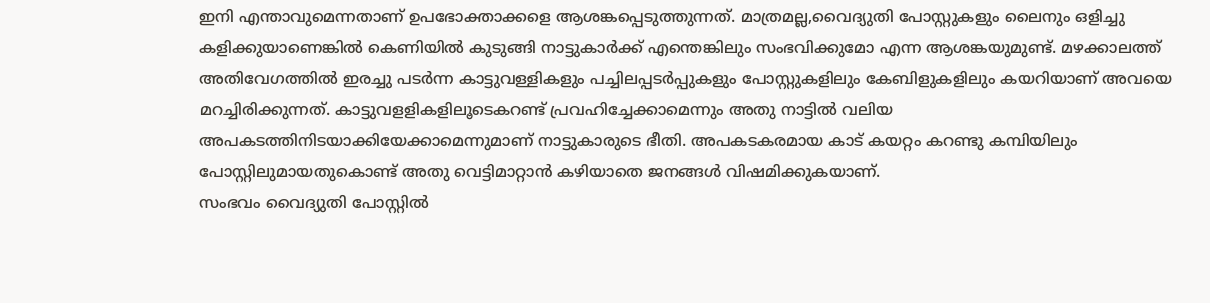ഇനി എന്താവുമെന്നതാണ് ഉപഭോക്താക്കളെ ആശങ്കപ്പെടുത്തുന്നത്. മാത്രമല്ല,വൈദ്യുതി പോസ്റ്റുകളും ലൈനും ഒളിച്ചു കളിക്കുയാണെങ്കിൽ കെണിയിൽ കുടുങ്ങി നാട്ടുകാർക്ക് എന്തെങ്കിലും സംഭവിക്കുമോ എന്ന ആശങ്കയുമുണ്ട്. മഴക്കാലത്ത് അതിവേഗത്തിൽ ഇരച്ചു പടർന്ന കാട്ടുവള്ളികളും പച്ചിലപ്പടർപ്പുകളും പോസ്റ്റുകളിലും കേബിളുകളിലും കയറിയാണ് അവയെ മറച്ചിരിക്കുന്നത്. കാട്ടുവളളികളിലൂടെകറണ്ട് പ്രവഹിച്ചേക്കാമെന്നും അതു നാട്ടിൽ വലിയ അപകടത്തിനിടയാക്കിയേക്കാമെന്നുമാണ് നാട്ടുകാരുടെ ഭീതി. അപകടകരമായ കാട് കയറ്റം കറണ്ടു കമ്പിയിലും പോസ്റ്റിലുമായതുകൊണ്ട് അതു വെട്ടിമാറ്റാൻ കഴിയാതെ ജനങ്ങൾ വിഷമിക്കുകയാണ്.
സംഭവം വൈദ്യുതി പോസ്റ്റിൽ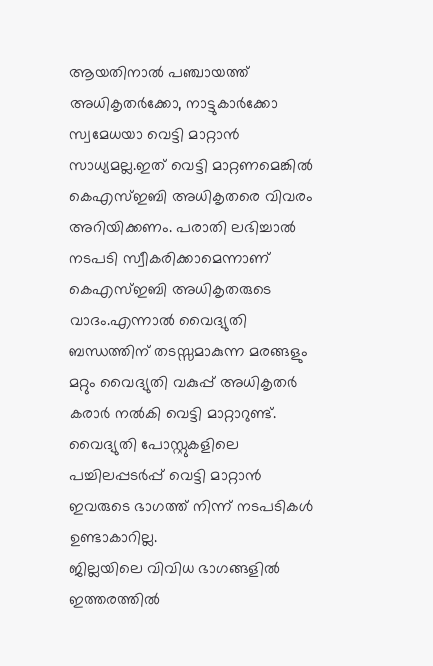ആയതിനാൽ പഞ്ചായത്ത് അധികൃതർക്കോ, നാട്ടുകാർക്കോ സ്വമേധയാ വെട്ടി മാറ്റാൻ സാധ്യമല്ല.ഇത് വെട്ടി മാറ്റണമെങ്കിൽ കെഎസ്ഇബി അധികൃതരെ വിവരം അറിയിക്കണം. പരാതി ലഭിച്ചാൽ നടപടി സ്വീകരിക്കാമെന്നാണ് കെഎസ്ഇബി അധികൃതരുടെ വാദം.എന്നാൽ വൈദ്യുതി ബന്ധത്തിന് തടസ്സമാകുന്ന മരങ്ങളും മറ്റും വൈദ്യുതി വകുപ്പ് അധികൃതർ കരാർ നൽകി വെട്ടി മാറ്റാറുണ്ട്. വൈദ്യുതി പോസ്റ്റുകളിലെ പച്ചിലപ്പടർപ്പ് വെട്ടി മാറ്റാൻ ഇവരുടെ ഭാഗത്ത് നിന്ന് നടപടികൾ ഉണ്ടാകാറില്ല.
ജില്ലയിലെ വിവിധ ഭാഗങ്ങളിൽ ഇത്തരത്തിൽ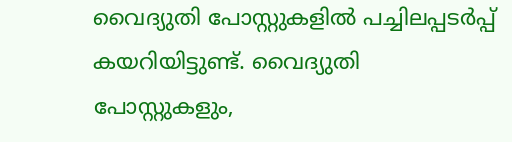വൈദ്യുതി പോസ്റ്റുകളിൽ പച്ചിലപ്പടർപ്പ് കയറിയിട്ടുണ്ട്. വൈദ്യുതി പോസ്റ്റുകളും,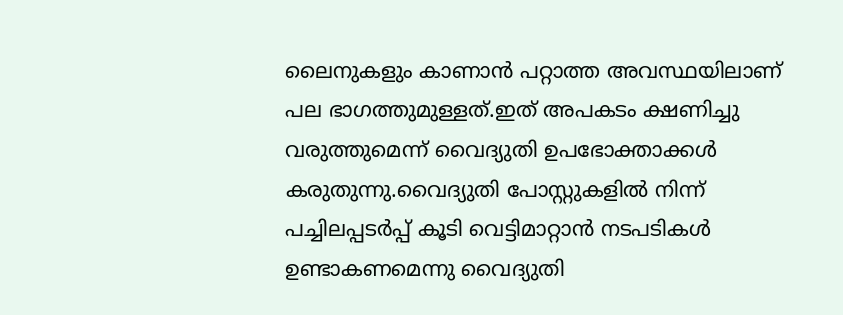ലൈനുകളും കാണാൻ പറ്റാത്ത അവസ്ഥയിലാണ് പല ഭാഗത്തുമുള്ളത്.ഇത് അപകടം ക്ഷണിച്ചു വരുത്തുമെന്ന് വൈദ്യുതി ഉപഭോക്താക്കൾ കരുതുന്നു.വൈദ്യുതി പോസ്റ്റുകളിൽ നിന്ന് പച്ചിലപ്പടർപ്പ് കൂടി വെട്ടിമാറ്റാൻ നടപടികൾ ഉണ്ടാകണമെന്നു വൈദ്യുതി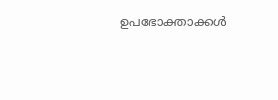ഉപഭോക്താക്കൾ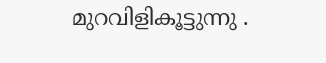മുറവിളികൂട്ടുന്നു .